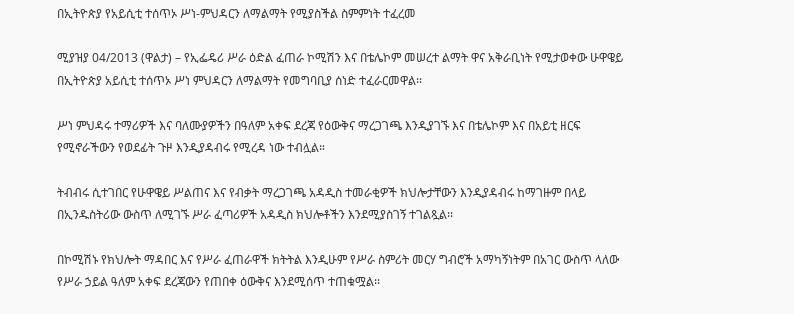በኢትዮጵያ የአይሲቲ ተሰጥኦ ሥነ-ምህዳርን ለማልማት የሚያስችል ስምምነት ተፈረመ

ሚያዝያ 04/2013 (ዋልታ) – የኢፌዴሪ ሥራ ዕድል ፈጠራ ኮሚሽን እና በቴሌኮም መሠረተ ልማት ዋና አቅራቢነት የሚታወቀው ሁዋዌይ በኢትዮጵያ አይሲቲ ተሰጥኦ ሥነ ምህዳርን ለማልማት የመግባቢያ ሰነድ ተፈራርመዋል፡፡

ሥነ ምህዳሩ ተማሪዎች እና ባለሙያዎችን በዓለም አቀፍ ደረጃ የዕውቅና ማረጋገጫ እንዲያገኙ እና በቴሌኮም እና በአይቲ ዘርፍ የሚኖራችውን የወደፊት ጉዞ እንዲያዳብሩ የሚረዳ ነው ተብሏል።

ትብብሩ ሲተገበር የሁዋዌይ ሥልጠና እና የብቃት ማረጋገጫ አዳዲስ ተመራቂዎች ክህሎታቸውን እንዲያዳብሩ ከማገዙም በላይ በኢንዱስትሪው ውስጥ ለሚገኙ ሥራ ፈጣሪዎች አዳዲስ ክህሎቶችን እንደሚያስገኝ ተገልጿል፡፡

በኮሚሽኑ የክህሎት ማዳበር እና የሥራ ፈጠራዋች ክትትል እንዲሁም የሥራ ስምሪት መርሃ ግብሮች አማካኝነትም በአገር ውስጥ ላለው የሥራ ኃይል ዓለም አቀፍ ደረጃውን የጠበቀ ዕውቅና እንደሚሰጥ ተጠቁሟል፡፡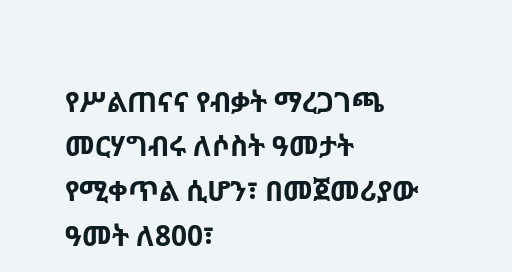የሥልጠናና የብቃት ማረጋገጫ መርሃግብሩ ለሶስት ዓመታት የሚቀጥል ሲሆን፣ በመጀመሪያው ዓመት ለ800፣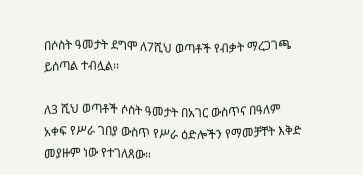በሶስት ዓመታት ደግሞ ለ7ሺህ ወጣቶች የብቃት ማረጋገጫ ይሰጣል ተብሏል፡፡

ለ3 ሺህ ወጣቶች ሶስት ዓመታት በአገር ውስጥና በዓለም አቀፍ የሥራ ገበያ ውስጥ የሥራ ዕድሎችን የማመቻቸት እቅድ መያዙም ነው የተገለጸው።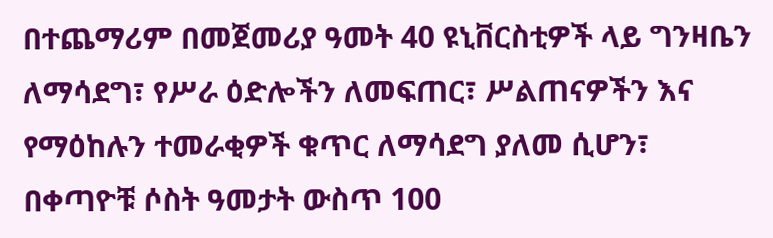በተጨማሪም በመጀመሪያ ዓመት 40 ዩኒቨርስቲዎች ላይ ግንዛቤን ለማሳደግ፣ የሥራ ዕድሎችን ለመፍጠር፣ ሥልጠናዎችን እና የማዕከሉን ተመራቂዎች ቁጥር ለማሳደግ ያለመ ሲሆን፣ በቀጣዮቹ ሶስት ዓመታት ውስጥ 100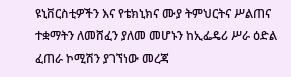ዩኒቨርስቲዎችን እና የቴክኒክና ሙያ ትምህርትና ሥልጠና ተቋማትን ለመሸፈን ያለመ መሆኑን ከኢፌዴሪ ሥራ ዕድል ፈጠራ ኮሚሽን ያገኘነው መረጃ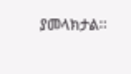ያመላክታል፡፡